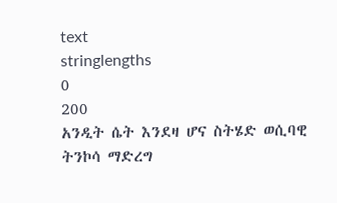text
stringlengths
0
200
አንዲት ሴት እንደዛ ሆና ስትሄድ ወሲባዊ ትንኮሳ ማድረግ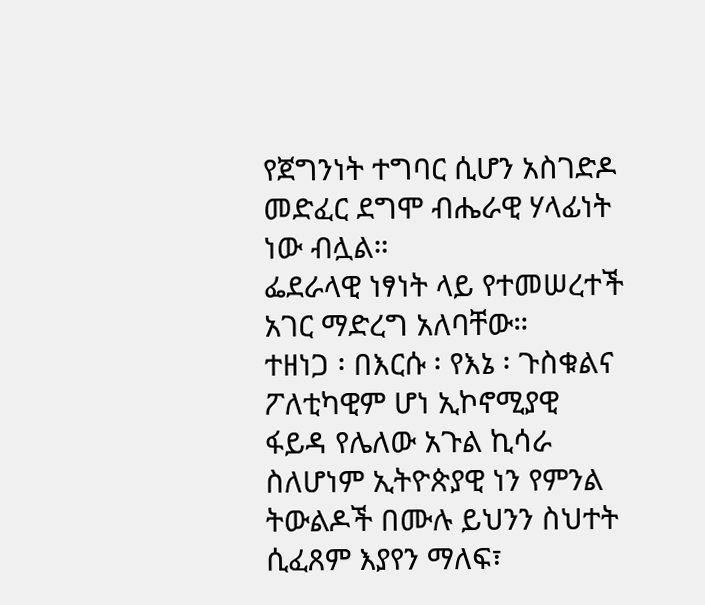የጀግንነት ተግባር ሲሆን አስገድዶ መድፈር ደግሞ ብሔራዊ ሃላፊነት ነው ብሏል።
ፌደራላዊ ነፃነት ላይ የተመሠረተች አገር ማድረግ አለባቸው።
ተዘነጋ ፡ በእርሱ ፡ የእኔ ፡ ጉስቁልና
ፖለቲካዊም ሆነ ኢኮኖሚያዊ ፋይዳ የሌለው አጉል ኪሳራ ስለሆነም ኢትዮጵያዊ ነን የምንል ትውልዶች በሙሉ ይህንን ስህተት ሲፈጸም እያየን ማለፍ፣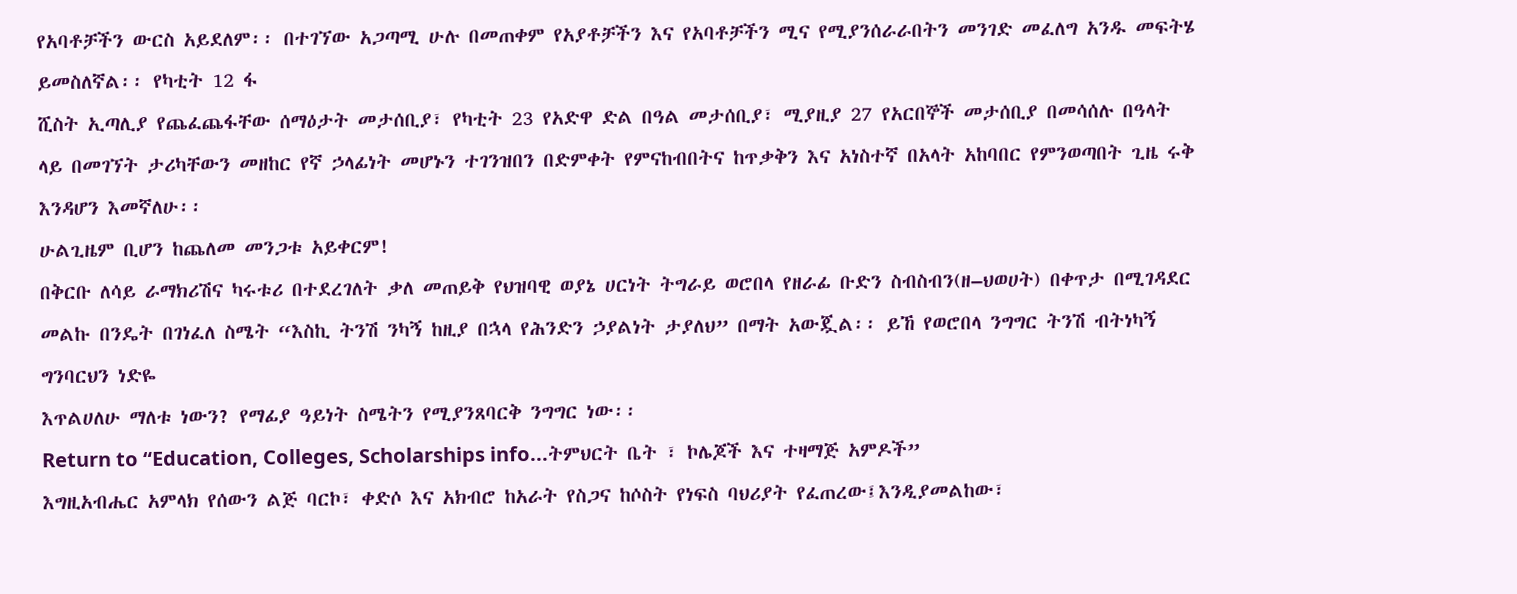የአባቶቻችን ውርስ አይደለም፡፡ በተገኘው አጋጣሚ ሁሉ በመጠቀም የአያቶቻችን እና የአባቶቻችን ሚና የሚያንሰራራበትን መንገድ መፈለግ አንዱ መፍትሄ ይመስለኛል፡፡ የካቲት 12 ፋ
ሺስት ኢጣሊያ የጨፈጨፋቸው ሰማዕታት መታሰቢያ፣ የካቲት 23 የአድዋ ድል በዓል መታሰቢያ፣ ሚያዚያ 27 የአርበኞች መታሰቢያ በመሳሰሉ በዓላት ላይ በመገኘት ታሪካቸውን መዘከር የኛ ኃላፊነት መሆኑን ተገንዝበን በድምቀት የምናከብበትና ከጥቃቅን እና አነስተኛ በአላት አከባበር የምንወጣበት ጊዜ ሩቅ እንዳሆን እመኛለሁ፡፡
ሁልጊዜም ቢሆን ከጨለመ መንጋቱ አይቀርም!
በቅርቡ ለሳይ ራማክሪሽና ካሩቱሪ በተደረገለት ቃለ መጠይቅ የህዝባዊ ወያኔ ሀርነት ትግራይ ወሮበላ የዘራፊ ቡድን ስብስብን(ዘ–ህወሀት) በቀጥታ በሚገዳደር መልኩ በንዴት በገነፈለ ስሜት “እስኪ ትንሽ ንካኝ ከዚያ በኋላ የሕንድን ኃያልነት ታያለህ” በማት አውጇል፡፡ ይኸ የወሮበላ ንግግር ትንሽ ብትነካኝ ግንባርህን ነድዬ
እጥልሀለሁ ማለቱ ነውን? የማፊያ ዓይነት ስሜትን የሚያንጸባርቅ ንግግር ነው፡፡
Return to “Education, Colleges, Scholarships info...ትምህርት ቤት ፣ ኮሌጆች እና ተዛማጅ አምዶች”
እግዚአብሔር አምላክ የሰውን ልጅ ባርኮ፣ ቀድሶ እና አክብሮ ከአራት የስጋና ከሶስት የነፍስ ባህሪያት የፈጠረው፤እንዲያመልከው፣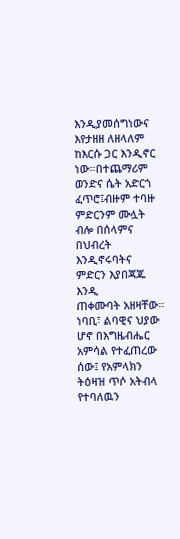እንዲያመሰግነውና እየታዘዘ ለዘላለም ከእርሱ ጋር እንዲኖር ነው።በተጨማሪም ወንድና ሴት አድርጎ ፈጥሮ፤ብዙም ተባዙ ምድርንም ሙሏት ብሎ በሰላምና በህብረት እንዲኖሩባትና ምድርን እያበጃጁ እንዲ
ጠቀሙባት አዘዛቸው። ነባቢ፣ ልባዊና ህያው ሆኖ በእግዜብሔር አምሳል የተፈጠረው ሰው፤ የአምላክን ትዕዛዝ ጥሶ አትብላ የተባለዉን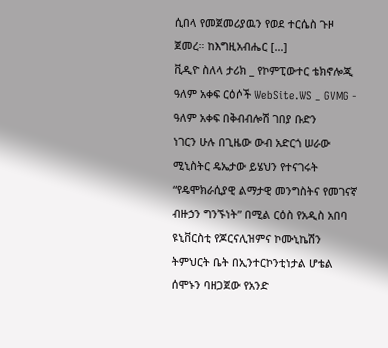ሲበላ የመጀመሪያዉን የወደ ተርሴስ ጉዞ ጀመረ። ከእግዚአብሔር […]
ቪዲዮ ስለላ ታሪክ _ የኮምፒውተር ቴክኖሎጂ ዓለም አቀፍ ርዕሶች WebSite.WS _ GVMG - ዓለም አቀፍ በቅብብሎሽ ገበያ ቡድን
ነገርን ሁሉ በጊዜው ውብ አድርጎ ሠራው
ሚኒስትር ዴኤታው ይሄህን የተናገሩት “የዴሞክራሲያዊ ልማታዊ መንግስትና የመገናኛ ብዙኃን ግንኙነት” በሚል ርዕስ የአዲስ አበባ ዩኒቨርስቲ የጆርናሊዝምና ኮሙኒኬሽን ትምህርት ቤት በኢንተርኮንቲነታል ሆቴል ሰሞኑን ባዘጋጀው የአንድ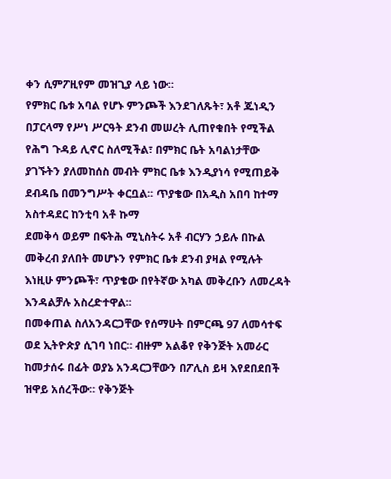ቀን ሲምፖዚየም መዝጊያ ላይ ነው።
የምክር ቤቱ አባል የሆኑ ምንጮች እንደገለጹት፣ አቶ ጁነዲን በፓርላማ የሥነ ሥርዓት ደንብ መሠረት ሊጠየቁበት የሚችል የሕግ ጉዳይ ሊኖር ስለሚችል፣ በምክር ቤት አባልነታቸው ያገኙትን ያለመከሰስ መብት ምክር ቤቱ እንዲያነሳ የሚጠይቅ ደብዳቤ በመንግሥት ቀርቧል፡፡ ጥያቄው በአዲስ አበባ ከተማ አስተዳደር ከንቲባ አቶ ኩማ
ደመቅሳ ወይም በፍትሕ ሚኒስትሩ አቶ ብርሃን ኃይሉ በኩል መቅረብ ያለበት መሆኑን የምክር ቤቱ ደንብ ያዛል የሚሉት እነዚሁ ምንጮች፣ ጥያቄው በየትኛው አካል መቅረቡን ለመረዳት እንዳልቻሉ አስረድተዋል፡፡
በመቀጠል ስለአንዳርጋቸው የሰማሁት በምርጫ 97 ለመሳተፍ ወደ ኢትዮጵያ ሲገባ ነበር። ብዙም አልቆየ የቅንጅት አመራር ከመታሰሩ በፊት ወያኔ አንዳርጋቸውን በፖሊስ ይዛ እየደበደበች ዝዋይ አሰረችው። የቅንጅት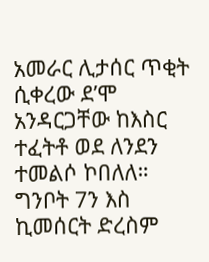አመራር ሊታሰር ጥቂት ሲቀረው ደ’ሞ አንዳርጋቸው ከእስር ተፈትቶ ወደ ለንደን ተመልሶ ኮበለለ። ግንቦት 7ን እስ
ኪመሰርት ድረስም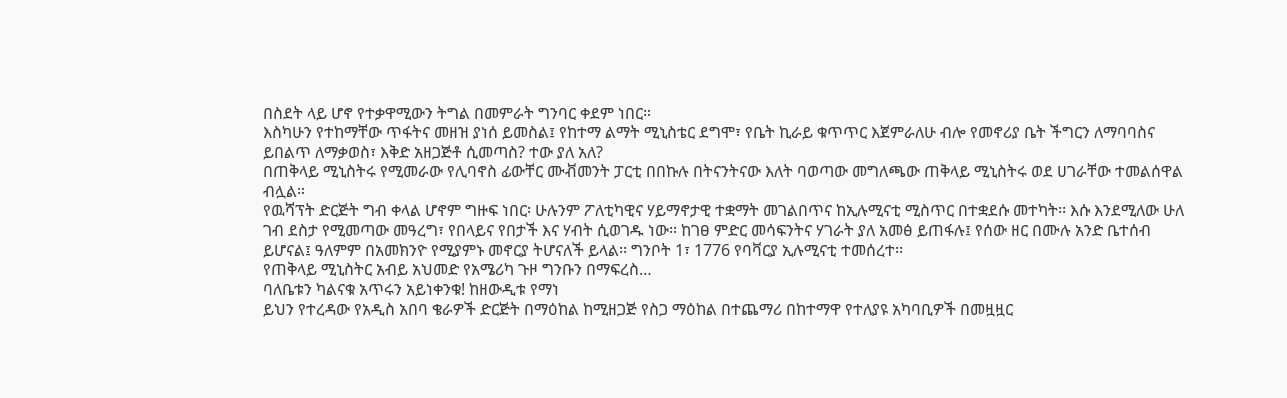በስደት ላይ ሆኖ የተቃዋሚውን ትግል በመምራት ግንባር ቀደም ነበር።
እስካሁን የተከማቸው ጥፋትና መዘዝ ያነሰ ይመስል፤ የከተማ ልማት ሚኒስቴር ደግሞ፣ የቤት ኪራይ ቁጥጥር እጀምራለሁ ብሎ የመኖሪያ ቤት ችግርን ለማባባስና ይበልጥ ለማቃወስ፣ እቅድ አዘጋጅቶ ሲመጣስ? ተው ያለ አለ?
በጠቅላይ ሚኒስትሩ የሚመራው የሊባኖስ ፊውቸር ሙቭመንት ፓርቲ በበኩሉ በትናንትናው እለት ባወጣው መግለጫው ጠቅላይ ሚኒስትሩ ወደ ሀገራቸው ተመልሰዋል ብሏል።
የዉሻፕት ድርጅት ግብ ቀላል ሆኖም ግዙፍ ነበር፡ ሁሉንም ፖለቲካዊና ሃይማኖታዊ ተቋማት መገልበጥና ከኢሉሚናቲ ሚስጥር በተቋደሱ መተካት፡፡ እሱ እንደሚለው ሁለ ገብ ደስታ የሚመጣው መዓረግ፣ የበላይና የበታች እና ሃብት ሲወገዱ ነው፡፡ ከገፀ ምድር መሳፍንትና ሃገራት ያለ አመፅ ይጠፋሉ፤ የሰው ዘር በሙሉ አንድ ቤተሰብ
ይሆናል፤ ዓለምም በአመክንዮ የሚያምኑ መኖርያ ትሆናለች ይላል፡፡ ግንቦት 1፣ 1776 የባቫርያ ኢሉሚናቲ ተመሰረተ፡፡
የጠቅላይ ሚኒስትር አብይ አህመድ የአሜሪካ ጉዞ ግንቡን በማፍረስ…
ባለቤቱን ካልናቁ አጥሩን አይነቀንቁ! ከዘውዲቱ የማነ
ይህን የተረዳው የአዲስ አበባ ቄራዎች ድርጅት በማዕከል ከሚዘጋጅ የስጋ ማዕከል በተጨማሪ በከተማዋ የተለያዩ አካባቢዎች በመዟዟር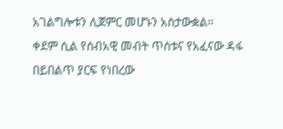አገልግሎቱን ሊጀምር መሆኑን አስታውቋል፡፡
ቀደም ሲል የሰብአዊ መብት ጥሰቱና የአፈናው ዳፋ በይበልጥ ያርፍ የነበረው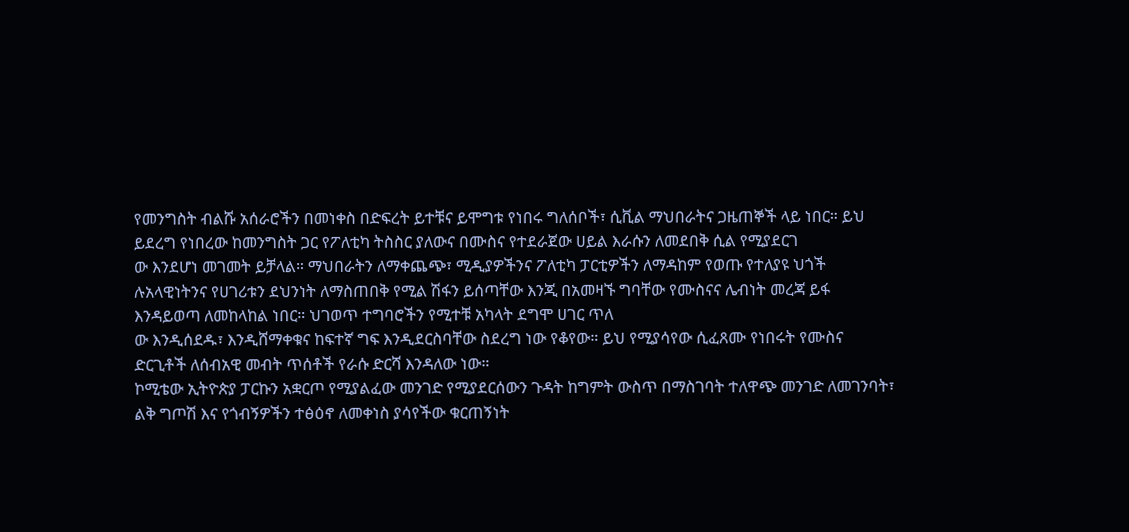የመንግስት ብልሹ አሰራሮችን በመነቀስ በድፍረት ይተቹና ይሞግቱ የነበሩ ግለሰቦች፣ ሲቪል ማህበራትና ጋዜጠኞች ላይ ነበር። ይህ ይደረግ የነበረው ከመንግስት ጋር የፖለቲካ ትስስር ያለውና በሙስና የተደራጀው ሀይል እራሱን ለመደበቅ ሲል የሚያደርገ
ው እንደሆነ መገመት ይቻላል። ማህበራትን ለማቀጨጭ፣ ሚዲያዎችንና ፖለቲካ ፓርቲዎችን ለማዳከም የወጡ የተለያዩ ህጎች ሉአላዊነትንና የሀገሪቱን ደህንነት ለማስጠበቅ የሚል ሽፋን ይሰጣቸው እንጂ በአመዛኙ ግባቸው የሙስናና ሌብነት መረጃ ይፋ እንዳይወጣ ለመከላከል ነበር። ህገወጥ ተግባሮችን የሚተቹ አካላት ደግሞ ሀገር ጥለ
ው እንዲሰደዱ፣ እንዲሸማቀቁና ከፍተኛ ግፍ እንዲደርስባቸው ስደረግ ነው የቆየው። ይህ የሚያሳየው ሲፈጸሙ የነበሩት የሙስና ድርጊቶች ለሰብአዊ መብት ጥሰቶች የራሱ ድርሻ እንዳለው ነው።
ኮሚቴው ኢትዮጵያ ፓርኩን አቋርጦ የሚያልፈው መንገድ የሚያደርሰውን ጉዳት ከግምት ውስጥ በማስገባት ተለዋጭ መንገድ ለመገንባት፣ ልቅ ግጦሽ እና የጎብኝዎችን ተፅዕኖ ለመቀነስ ያሳየችው ቁርጠኝነት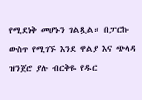የሚደነቅ መሆኑን ገልጿል። በፓርኩ ውስጥ የሚገኙ እንደ ዋልያ እና ጭላዳ ዝንጀሮ ያሉ ብርቅዬ የዱር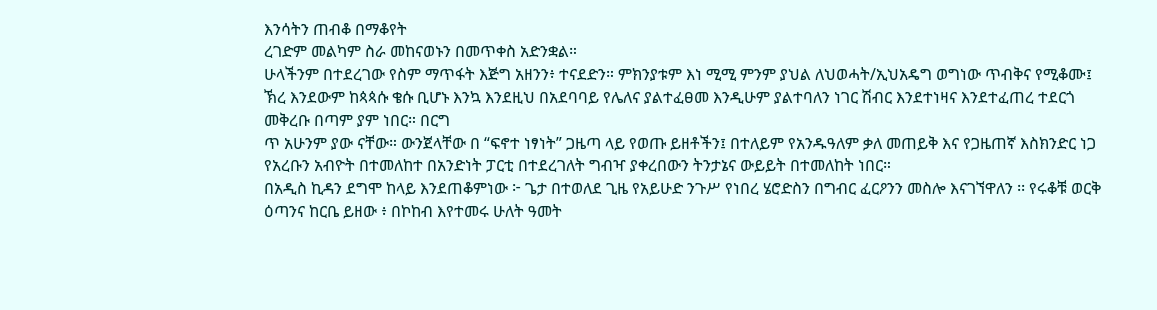እንሳትን ጠብቆ በማቆየት
ረገድም መልካም ስራ መከናወኑን በመጥቀስ አድንቋል።
ሁላችንም በተደረገው የስም ማጥፋት እጅግ አዘንን፥ ተናደድን። ምክንያቱም እነ ሚሚ ምንም ያህል ለህወሓት/ኢህአዴግ ወግነው ጥብቅና የሚቆሙ፤ ኽረ እንደውም ከጳጳሱ ቄሱ ቢሆኑ እንኳ እንደዚህ በአደባባይ የሌለና ያልተፈፀመ እንዲሁም ያልተባለን ነገር ሽብር እንደተነዛና እንደተፈጠረ ተደርጎ መቅረቡ በጣም ያም ነበር። በርግ
ጥ አሁንም ያው ናቸው። ውንጀላቸው በ “ፍኖተ ነፃነት” ጋዜጣ ላይ የወጡ ይዘቶችን፤ በተለይም የአንዱዓለም ቃለ መጠይቅ እና የጋዜጠኛ እስክንድር ነጋ የአረቡን አብዮት በተመለከተ በአንድነት ፓርቲ በተደረገለት ግብዣ ያቀረበውን ትንታኔና ውይይት በተመለከት ነበር።
በአዲስ ኪዳን ደግሞ ከላይ እንደጠቆምነው ፦ ጌታ በተወለደ ጊዜ የአይሁድ ንጉሥ የነበረ ሄሮድስን በግብር ፈርዖንን መስሎ እናገኘዋለን ፡፡ የሩቆቹ ወርቅ ዕጣንና ከርቤ ይዘው ፥ በኮከብ እየተመሩ ሁለት ዓመት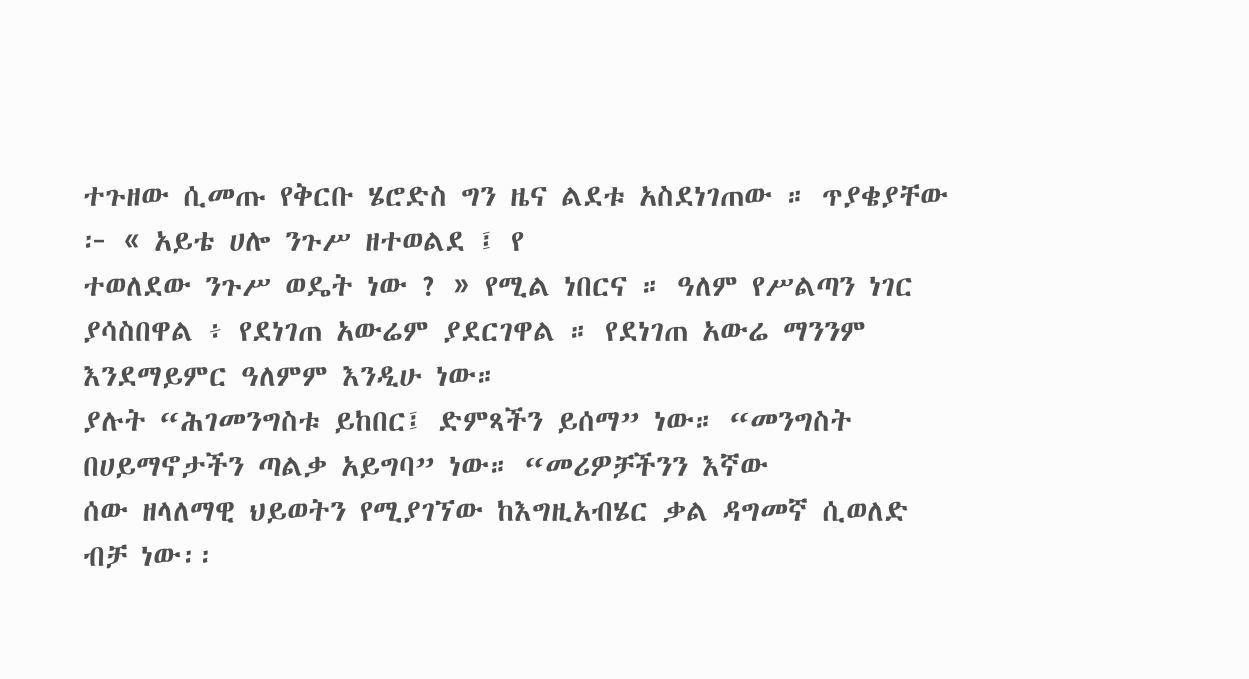ተጉዘው ሲመጡ የቅርቡ ሄሮድስ ግን ዜና ልደቱ አስደነገጠው ። ጥያቄያቸው ፦ « አይቴ ሀሎ ንጉሥ ዘተወልደ ፤ የ
ተወለደው ንጉሥ ወዴት ነው ? » የሚል ነበርና ። ዓለም የሥልጣን ነገር ያሳስበዋል ፥ የደነገጠ አውሬም ያደርገዋል ። የደነገጠ አውሬ ማንንም እንደማይምር ዓለምም እንዲሁ ነው።
ያሉት “ሕገመንግስቱ ይከበር፤ ድምጻችን ይሰማ” ነው። “መንግስት በሀይማኖታችን ጣልቃ አይግባ” ነው። “መሪዎቻችንን እኛው
ሰው ዘላለማዊ ህይወትን የሚያገኘው ከእግዚአብሄር ቃል ዳግመኛ ሲወለድ ብቻ ነው፡፡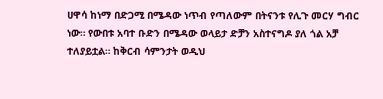ሀዋሳ ከነማ በድጋሚ በሜዳው ነጥብ የጣለውም በትናንቱ የሊጉ መርሃ ግብር ነው። የውበቱ አባተ ቡድን በሜዳው ወላይታ ድቻን አስተናግዶ ያለ ጎል አቻ ተለያይቷል። ከቅርብ ሳምንታት ወዲህ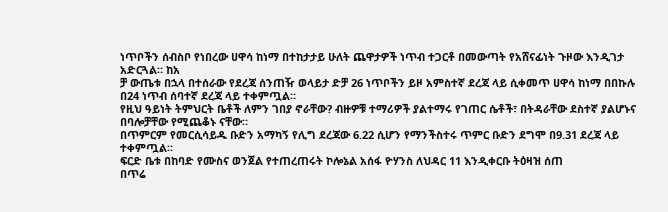ነጥቦችን ሰብስቦ የነበረው ሀዋሳ ከነማ በተከታታይ ሁለት ጨዋታዎች ነጥብ ተጋርቶ በመውጣት የአሸናፊነት ጉዞው እንዲገታ አድርጓል። ከአ
ቻ ውጤቱ በኋላ በተሰራው የደረጃ ሰንጠዥ ወላይታ ድቻ 26 ነጥቦችን ይዞ አምስተኛ ደረጃ ላይ ሲቀመጥ ሀዋሳ ከነማ በበኩሉ በ24 ነጥብ ሰባተኛ ደረጃ ላይ ተቀምጧል።
የዚህ ዓይነት ትምህርት ቤቶች ለምን ገበያ ኖራቸው? ብዙዎቹ ተማሪዎች ያልተማሩ የገጠር ሴቶች፣ በትዳራቸው ደስተኛ ያልሆኑና በባሎቻቸው የሚጨቆኑ ናቸው።
በጥምርም የመርሲሳይዱ ቡድን አማካኝ የሊግ ደረጃው 6.22 ሲሆን የማንችስተሩ ጥምር ቡድን ደግሞ በ9.31 ደረጃ ላይ ተቀምጧል።
ፍርድ ቤቱ በከባድ የሙስና ወንጀል የተጠረጠሩት ኮሎኔል አሰፋ ዮሃንስ ለህዳር 11 እንዲቀርቡ ትዕዛዝ ሰጠ
በጥሬ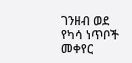ገንዘብ ወደ የካሳ ነጥቦች መቀየር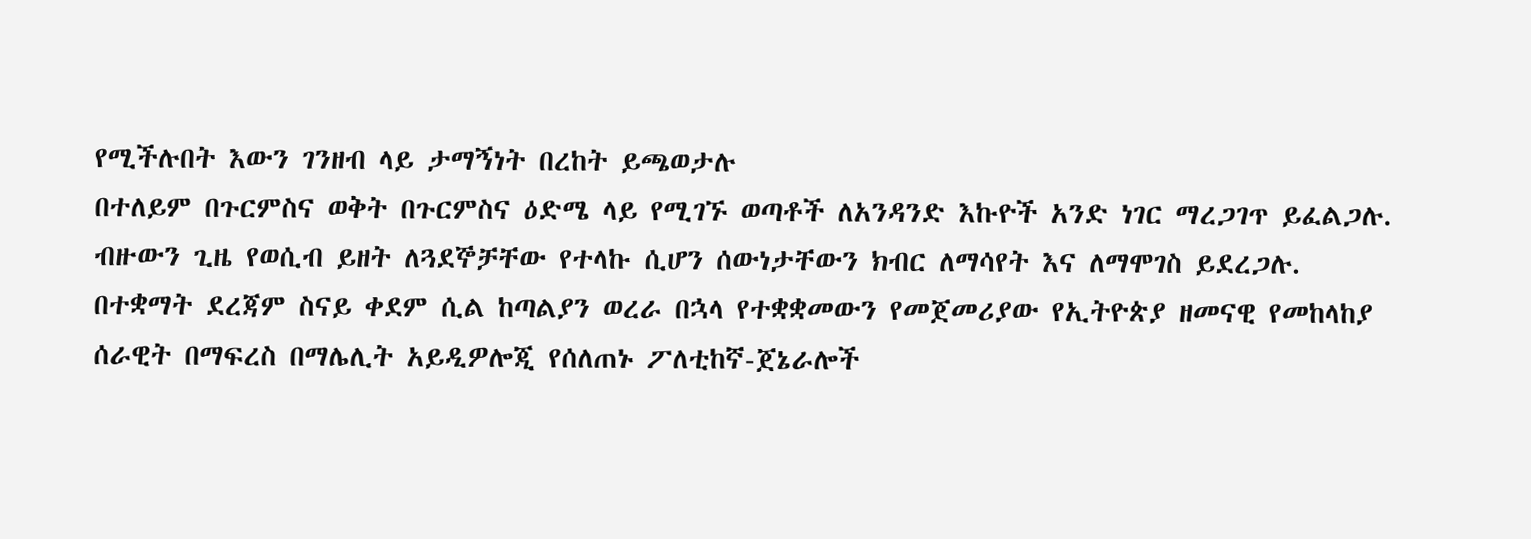የሚችሉበት እውን ገንዘብ ላይ ታማኝነት በረከት ይጫወታሉ
በተለይም በጉርምስና ወቅት በጉርምስና ዕድሜ ላይ የሚገኙ ወጣቶች ለአንዳንድ እኩዮች አንድ ነገር ማረጋገጥ ይፈልጋሉ. ብዙውን ጊዜ የወሲብ ይዘት ለጓደኞቻቸው የተላኩ ሲሆን ሰውነታቸውን ክብር ለማሳየት እና ለማሞገስ ይደረጋሉ.
በተቋማት ደረጃም ስናይ ቀደም ሲል ከጣልያን ወረራ በኋላ የተቋቋመውን የመጀመሪያው የኢትዮጵያ ዘመናዊ የመከላከያ ሰራዊት በማፍረስ በማሌሊት አይዲዎሎጂ የሰለጠኑ ፖለቲከኛ-ጀኔራሎች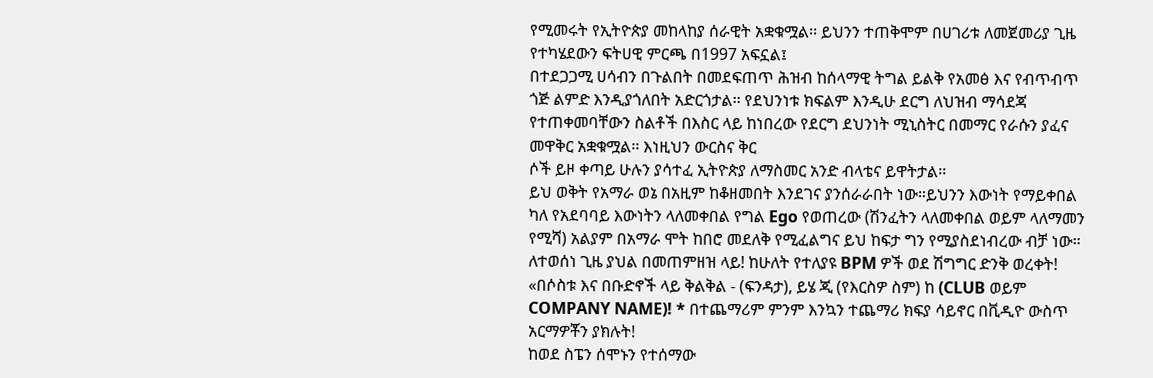የሚመሩት የኢትዮጵያ መከላከያ ሰራዊት አቋቁሟል፡፡ ይህንን ተጠቅሞም በሀገሪቱ ለመጀመሪያ ጊዜ የተካሄደውን ፍትሀዊ ምርጫ በ1997 አፍኗል፤
በተደጋጋሚ ሀሳብን በጉልበት በመደፍጠጥ ሕዝብ ከሰላማዊ ትግል ይልቅ የአመፅ እና የብጥብጥ ጎጅ ልምድ እንዲያጎለበት አድርጎታል፡፡ የደህንነቱ ክፍልም እንዲሁ ደርግ ለህዝብ ማሳደጃ የተጠቀመባቸውን ስልቶች በእስር ላይ ከነበረው የደርግ ደህንነት ሚኒስትር በመማር የራሱን ያፈና መዋቅር አቋቁሟል፡፡ እነዚህን ውርስና ቅር
ሶች ይዞ ቀጣይ ሁሉን ያሳተፈ ኢትዮጵያ ለማስመር አንድ ብላቴና ይዋትታል፡፡
ይህ ወቅት የአማራ ወኔ በአዚም ከቆዘመበት እንደገና ያንሰራራበት ነው።ይህንን እውነት የማይቀበል ካለ የአደባባይ እውነትን ላለመቀበል የግል Ego የወጠረው (ሽንፈትን ላለመቀበል ወይም ላለማመን የሚሻ) አልያም በአማራ ሞት ከበሮ መደለቅ የሚፈልግና ይህ ከፍታ ግን የሚያስደነብረው ብቻ ነው።
ለተወሰነ ጊዜ ያህል በመጠምዘዝ ላይ! ከሁለት የተለያዩ BPM ዎች ወደ ሽግግር ድንቅ ወረቀት! «በሶስቱ እና በቡድኖች ላይ ቅልቅል - (ፍንዳታ), ይሄ ጂ (የእርስዎ ስም) ከ (CLUB ወይም COMPANY NAME)! * በተጨማሪም ምንም እንኳን ተጨማሪ ክፍያ ሳይኖር በቪዲዮ ውስጥ አርማዎቾን ያክሉት!
ከወደ ስፔን ሰሞኑን የተሰማው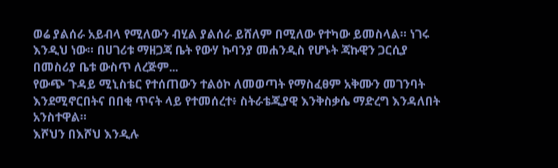ወሬ ያልሰራ አይብላ የሚለውን ብሂል ያልሰራ ይሸለም በሚለው የተካው ይመስላል። ነገሩ እንዲህ ነው። በሀገሪቱ ማዘጋጃ ቤት የውሃ ኩባንያ መሐንዲስ የሆኑት ጃኩዊን ጋርሲያ በመስሪያ ቤቱ ውስጥ ለረጅም...
የውጭ ጉዳይ ሚኒስቴር የተሰጠውን ተልዕኮ ለመወጣት የማስፈፀም አቅሙን መገንባት እንደሚኖርበትና በበቂ ጥናት ላይ የተመሰረተ፥ ስትራቴጂያዊ እንቅስቃሴ ማድረግ እንዳለበት አንስተዋል።
እሾህን በእሾህ እንዲሉ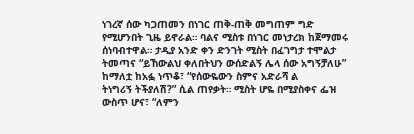ነገረኛ ሰው ካጋጠመን በነገር ጠቅ-ጠቅ መግጠም ግድ የሚሆንበት ጊዜ ይኖራል። ባልና ሚስቱ በነገር መነታረክ ከጀማመሩ ሰነባብተዋል። ታዲያ አንድ ቀን ድንገት ሚስት በፈገግታ ተሞልታ ትመጣና “ይኸውልህ ቀለበትህን ውሰድልኝ ሌላ ሰው አግኝቻለሁ” ከማለቷ ከአፏ ነጥቆ፣ “የሰውዬውን ስምና አድራሻ ል
ትነግሪኝ ትችያለሽ?” ሲል ጠየቃት። ሚስት ሆዬ በሚያስቀና ፌዝ ውስጥ ሆና፣ “ለምን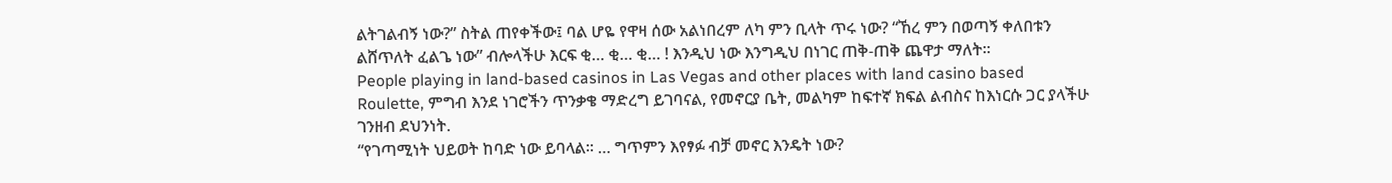ልትገልብኝ ነው?” ስትል ጠየቀችው፤ ባል ሆዬ የዋዛ ሰው አልነበረም ለካ ምን ቢላት ጥሩ ነው? “ኸረ ምን በወጣኝ ቀለበቱን ልሸጥለት ፈልጌ ነው” ብሎላችሁ እርፍ ቂ… ቂ… ቂ… ! እንዲህ ነው እንግዲህ በነገር ጠቅ-ጠቅ ጨዋታ ማለት።
People playing in land-based casinos in Las Vegas and other places with land casino based Roulette, ምግብ እንደ ነገሮችን ጥንቃቄ ማድረግ ይገባናል, የመኖርያ ቤት, መልካም ከፍተኛ ክፍል ልብስና ከእነርሱ ጋር ያላችሁ ገንዘብ ደህንነት.
“የገጣሚነት ህይወት ከባድ ነው ይባላል፡፡ … ግጥምን እየፃፉ ብቻ መኖር እንዴት ነው?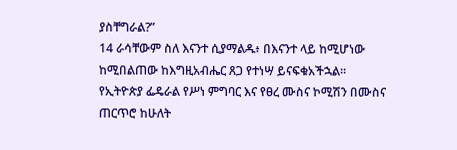ያስቸግራል?”
14 ራሳቸውም ስለ እናንተ ሲያማልዱ፥ በእናንተ ላይ ከሚሆነው ከሚበልጠው ከእግዚአብሔር ጸጋ የተነሣ ይናፍቁአችኋል።
የኢትዮጵያ ፌዴራል የሥነ ምግባር እና የፀረ ሙስና ኮሚሽን በሙስና ጠርጥሮ ከሁለት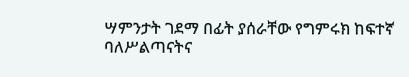ሣምንታት ገደማ በፊት ያሰራቸው የግምሩክ ከፍተኛ ባለሥልጣናትና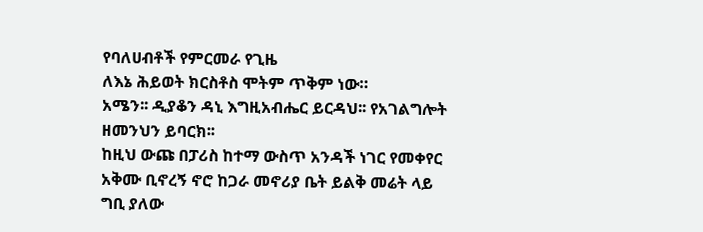የባለሀብቶች የምርመራ የጊዜ
ለእኔ ሕይወት ክርስቶስ ሞትም ጥቅም ነው።
አሜን፡፡ ዲያቆን ዳኒ እግዚአብሔር ይርዳህ፡፡ የአገልግሎት ዘመንህን ይባርክ፡፡
ከዚህ ውጩ በፓሪስ ከተማ ውስጥ አንዳች ነገር የመቀየር አቅሙ ቢኖረኝ ኖሮ ከጋራ መኖሪያ ቤት ይልቅ መሬት ላይ ግቢ ያለው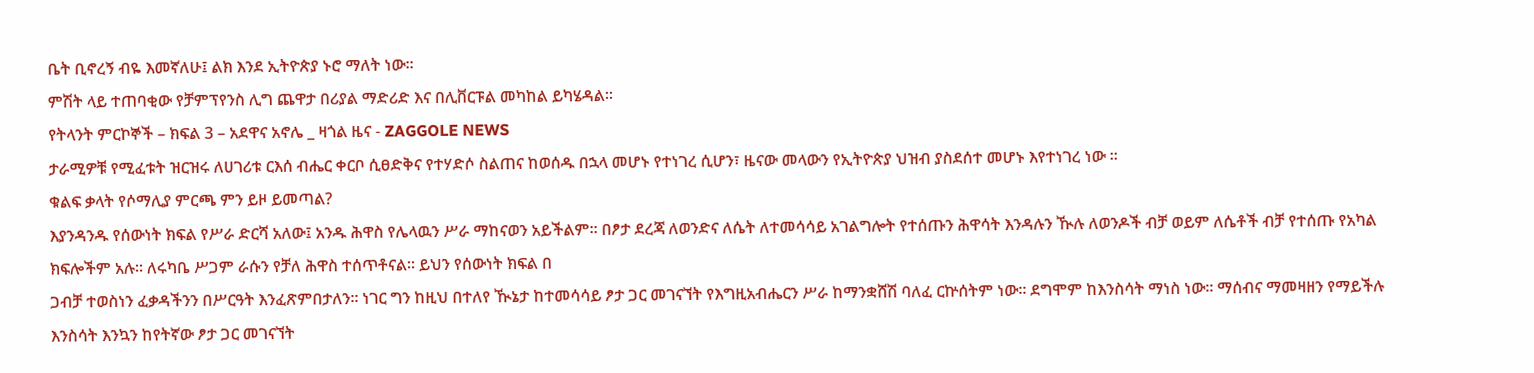ቤት ቢኖረኝ ብዬ እመኛለሁ፤ ልክ እንደ ኢትዮጵያ ኑሮ ማለት ነው።
ምሽት ላይ ተጠባቂው የቻምፕየንስ ሊግ ጨዋታ በሪያል ማድሪድ እና በሊቨርፑል መካከል ይካሄዳል።
የትላንት ምርኮኞች – ክፍል 3 – አደዋና አኖሌ _ ዛጎል ዜና - ZAGGOLE NEWS
ታራሚዎቹ የሚፈቱት ዝርዝሩ ለሀገሪቱ ርእሰ ብሔር ቀርቦ ሲፀድቅና የተሃድሶ ስልጠና ከወሰዱ በኋላ መሆኑ የተነገረ ሲሆን፣ ዜናው መላውን የኢትዮጵያ ህዝብ ያስደሰተ መሆኑ እየተነገረ ነው ።
ቁልፍ ቃላት የሶማሊያ ምርጫ ምን ይዞ ይመጣል?
እያንዳንዱ የሰውነት ክፍል የሥራ ድርሻ አለው፤ አንዱ ሕዋስ የሌላዉን ሥራ ማከናወን አይችልም፡፡ በፆታ ደረጃ ለወንድና ለሴት ለተመሳሳይ አገልግሎት የተሰጡን ሕዋሳት እንዳሉን ዂሉ ለወንዶች ብቻ ወይም ለሴቶች ብቻ የተሰጡ የአካል ክፍሎችም አሉ፡፡ ለሩካቤ ሥጋም ራሱን የቻለ ሕዋስ ተሰጥቶናል፡፡ ይህን የሰውነት ክፍል በ
ጋብቻ ተወስነን ፈቃዳችንን በሥርዓት እንፈጽምበታለን፡፡ ነገር ግን ከዚህ በተለየ ዂኔታ ከተመሳሳይ ፆታ ጋር መገናኘት የእግዚአብሔርን ሥራ ከማንቋሸሽ ባለፈ ርኵሰትም ነው፡፡ ደግሞም ከእንስሳት ማነስ ነው፡፡ ማሰብና ማመዛዘን የማይችሉ እንስሳት እንኳን ከየትኛው ፆታ ጋር መገናኘት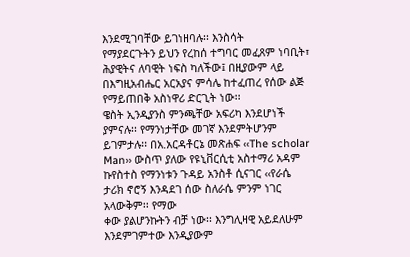እንደሚገባቸው ይገነዘባሉ፡፡ እንስሳት
የማያደርጉትን ይህን የረከሰ ተግባር መፈጸም ነባቢት፣ ሕያዊትና ለባዊት ነፍስ ካለችው፤ በዚያውም ላይ በእግዚአብሔር አርአያና ምሳሌ ከተፈጠረ የሰው ልጅ የማይጠበቅ አስነዋሪ ድርጊት ነው፡፡
ዌስት ኢንዲያንስ ምንጫቸው አፍሪካ እንደሆነች ያምናሉ፡፡ የማንነታቸው መገኛ እንደምትሆንም ይገምታሉ፡፡ በአ.አርዳቶርኔ መጽሐፍ ‹‹The scholar Man›› ውስጥ ያለው የዩኒቨርሲቲ አስተማሪ አዳም ኩየስተስ የማንነቱን ጉዳይ አንስቶ ሲናገር ‹‹የራሴ ታሪክ ኖሮኝ እንዳደገ ሰው ስለራሴ ምንም ነገር አላውቅም፡፡ የማው
ቀው ያልሆንኩትን ብቻ ነው፡፡ እንግሊዛዊ አይደለሁም እንደምገምተው እንዲያውም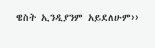ዌስት ኢንዲያንም አይደለሁም››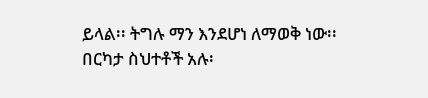ይላል፡፡ ትግሉ ማን እንደሆነ ለማወቅ ነው፡፡
በርካታ ስህተቶች አሉ፡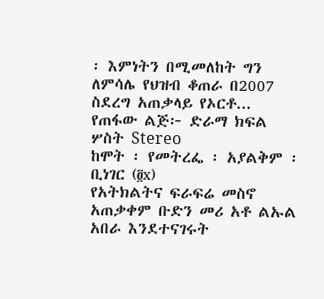፡ እምነትን በሚመለከት ግን ለምሳሌ የህዝብ ቆጠራ በ2007 ስደረግ አጠቃላይ የኦርቶ...
የጠፋው ልጅ፦ ድራማ ክፍል ሦስት Stereo
ከሞት ፡ የመትረፌ ፡ አያልቅም ፡ ቢነገር (፬x)
የአትክልትና ፍራፍሬ መስኖ አጠቃቀም ቡድን መሪ አቶ ልኡል አበራ እንደተናገሩት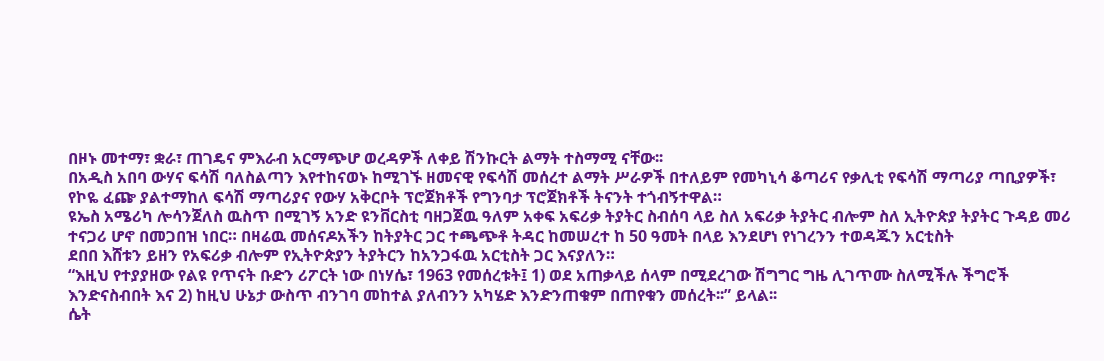በዞኑ መተማ፣ ቋራ፣ ጠገዴና ምእራብ አርማጭሆ ወረዳዎች ለቀይ ሽንኩርት ልማት ተስማሚ ናቸው፡፡
በአዲስ አበባ ውሃና ፍሳሽ ባለስልጣን እየተከናወኑ ከሚገኙ ዘመናዊ የፍሳሽ መሰረተ ልማት ሥራዎች በተለይም የመካኒሳ ቆጣሪና የቃሊቲ የፍሳሽ ማጣሪያ ጣቢያዎች፣ የኮዬ ፈጬ ያልተማከለ ፍሳሽ ማጣሪያና የውሃ አቅርቦት ፕሮጀክቶች የግንባታ ፕሮጀክቶች ትናንት ተጎብኝተዋል።
ዩኤስ አሜሪካ ሎሳንጀለስ ዉስጥ በሚገኝ አንድ ዩንቨርስቲ ባዘጋጀዉ ዓለም አቀፍ አፍሪቃ ትያትር ስብሰባ ላይ ስለ አፍሪቃ ትያትር ብሎም ስለ ኢትዮጵያ ትያትር ጉዳይ መሪ ተናጋሪ ሆኖ በመጋበዝ ነበር። በዛሬዉ መሰናዶአችን ከትያትር ጋር ተጫጭቶ ትዳር ከመሠረተ ከ 50 ዓመት በላይ እንደሆነ የነገረንን ተወዳጁን አርቲስት
ደበበ እሸቱን ይዘን የአፍሪቃ ብሎም የኢትዮጵያን ትያትርን ከአንጋፋዉ አርቲስት ጋር እናያለን።
“እዚህ የተያያዘው የልዩ የጥናት ቡድን ሪፖርት ነው በነሃሴ፣ 1963 የመሰረቱት፤ 1) ወደ አጠቃላይ ሰላም በሚደረገው ሽግግር ግዜ ሊገጥሙ ስለሚችሉ ችግሮች እንድናስብበት እና 2) ከዚህ ሁኔታ ውስጥ ብንገባ መከተል ያለብንን አካሄድ እንድንጠቁም በጠየቁን መሰረት፡፡” ይላል፡፡
ሴት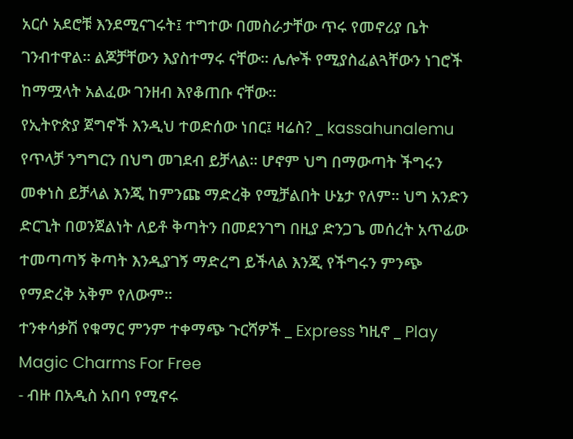አርሶ አደሮቹ እንደሚናገሩት፤ ተግተው በመስራታቸው ጥሩ የመኖሪያ ቤት ገንብተዋል። ልጆቻቸውን እያስተማሩ ናቸው። ሌሎች የሚያስፈልጓቸውን ነገሮች ከማሟላት አልፈው ገንዘብ እየቆጠቡ ናቸው።
የኢትዮጵያ ጀግኖች እንዲህ ተወድሰው ነበር፤ ዛሬስ? _ kassahunalemu
የጥላቻ ንግግርን በህግ መገደብ ይቻላል፡፡ ሆኖም ህግ በማውጣት ችግሩን መቀነስ ይቻላል እንጂ ከምንጩ ማድረቅ የሚቻልበት ሁኔታ የለም፡፡ ህግ አንድን ድርጊት በወንጀልነት ለይቶ ቅጣትን በመደንገግ በዚያ ድንጋጌ መሰረት አጥፊው ተመጣጣኝ ቅጣት እንዲያገኝ ማድረግ ይችላል እንጂ የችግሩን ምንጭ የማድረቅ አቅም የለውም፡፡
ተንቀሳቃሽ የቁማር ምንም ተቀማጭ ጉርሻዎች _ Express ካዚኖ _ Play Magic Charms For Free
- ብዙ በአዲስ አበባ የሚኖሩ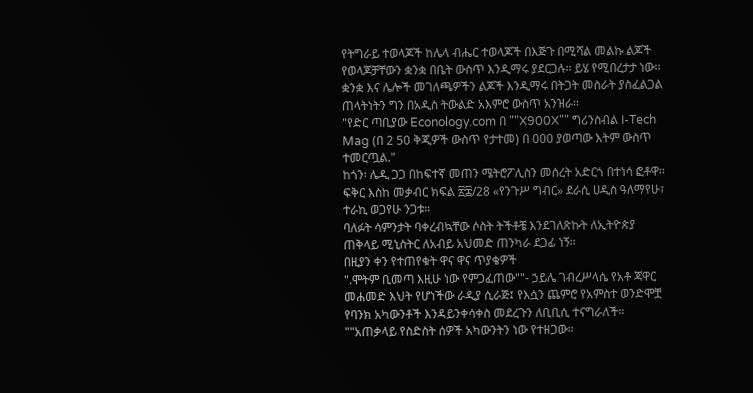የትግራይ ተወላጆች ከሌላ ብሔር ተወላጆች በእጅጉ በሚሻል መልኩ ልጆች የወላጆቻቸውን ቋንቋ በቤት ውስጥ እንዲማሩ ያደርጋሉ፡፡ ይሄ የሚበረታታ ነው፡፡ ቋንቋ እና ሌሎች መገለጫዎችን ልጆች እንዲማሩ በትጋት መስራት ያስፈልጋል ጠላትነትን ግን በአዲስ ትውልድ አእምሮ ውስጥ አንዝራ፡፡
"የድር ጣቢያው Econology.com በ ""X900X"" ግሪንስብል I-Tech Mag (በ 2 50 ቅጂዎች ውስጥ የታተመ) በ 000 ያወጣው እትም ውስጥ ተመርጧል."
ከጎን፡ ሌዲ ጋጋ በከፍተኛ መጠን ሜትሮፖሊስን መሰረት አድርጎ በተነሳ ፎቶዋ፡፡
ፍቅር እስከ መቃብር ክፍል ፳፰/28 «የንጉሥ ግብር» ደራሲ ሀዲስ ዓለማየሁ፣ ተራኪ ወጋየሁ ንጋቱ።
ባለፉት ሳምንታት ባቀረብኳቸው ሶስት ትችቶቼ እንደገለጽኩት ለኢትዮጵያ ጠቅላይ ሚኒስትር ለአብይ አህመድ ጠንካራ ደጋፊ ነኝ፡፡
በዚያን ቀን የተጠየቁት ዋና ዋና ጥያቄዎች
".ሞትም ቢመጣ እዚሁ ነው የምጋፈጠው""- ኃይሌ ገብረሥላሴ የአቶ ጃዋር መሐመድ እህት የሆነችው ራዲያ ሲራጅ፤ የእሷን ጨምሮ የአምስተ ወንድሞቿ የባንክ አካውንቶች እንዳይንቀሳቀስ መደረጉን ለቢቢሲ ተናግራለች። ""አጠቃላይ የስድስት ሰዎች አካውንትን ነው የተዘጋው።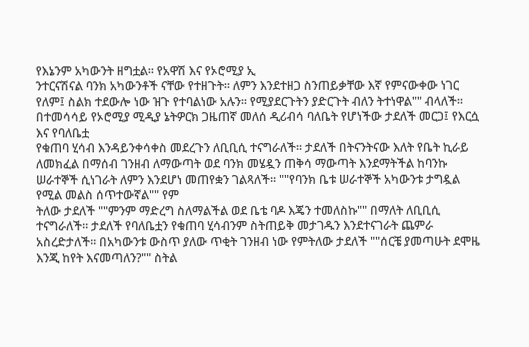የእኔንም አካውንት ዘግቷል። የአዋሽ እና የኦሮሚያ ኢ
ንተርናሽናል ባንክ አካውንቶች ናቸው የተዘጉት። ለምን እንደተዘጋ ስንጠይቃቸው እኛ የምናውቀው ነገር የለም፤ ስልክ ተደውሎ ነው ዝጉ የተባልነው አሉን። የሚያደርጉትን ያድርጉት ብለን ትተነዋል"" ብላለች። በተመሳሳይ የኦሮሚያ ሚዲያ ኔትዎርክ ጋዜጠኛ መለሰ ዲሪብሳ ባለቤት የሆነችው ታደለች መርጋ፤ የእርሷ እና የባለቤቷ
የቁጠባ ሂሳብ እንዳይንቀሳቀስ መደረጉን ለቢቢሲ ተናግራለች። ታደለች በትናንትናው እለት የቤት ኪራይ ለመክፈል በማሰብ ገንዘብ ለማውጣት ወደ ባንክ መሄዷን ጠቅሳ ማውጣት እንደማትችል ከባንኩ ሠራተኞች ሲነገራት ለምን እንደሆነ መጠየቋን ገልጻለች። ""የባንክ ቤቱ ሠራተኞች አካውንቱ ታግዷል የሚል መልስ ሰጥተውኛል"" የም
ትለው ታደለች ""ምንም ማድረግ ስለማልችል ወደ ቤቴ ባዶ እጄን ተመለስኩ"" በማለት ለቢቢሲ ተናግራለች። ታደለች የባለቤቷን የቁጠባ ሂሳብንም ስትጠይቅ መታገዱን እንደተናገራት ጨምራ አስረድታለች። በአካውንቱ ውስጥ ያለው ጥቂት ገንዘብ ነው የምትለው ታደለች ""ሰርቼ ያመጣሁት ደሞዜ እንጂ ከየት እናመጣለን?"" ስትል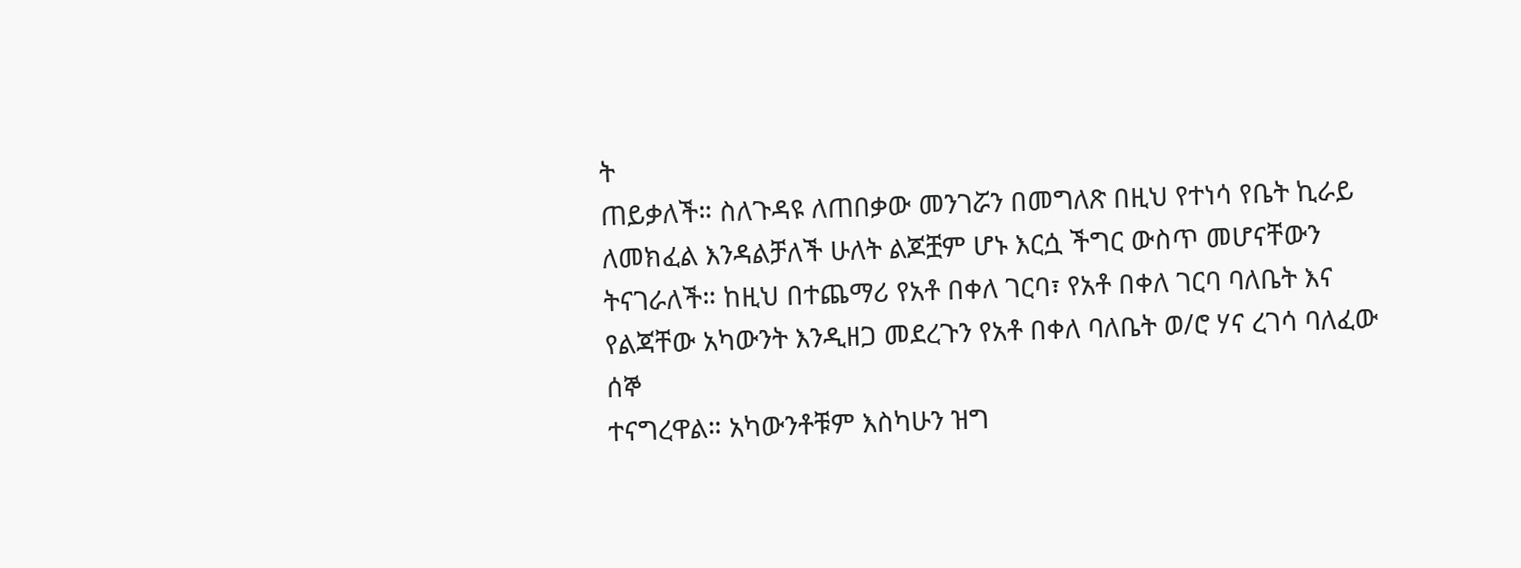ት
ጠይቃለች። ስለጉዳዩ ለጠበቃው መንገሯን በመግለጽ በዚህ የተነሳ የቤት ኪራይ ለመክፈል እንዳልቻለች ሁለት ልጆቿም ሆኑ እርሷ ችግር ውስጥ መሆናቸውን ትናገራለች። ከዚህ በተጨማሪ የአቶ በቀለ ገርባ፣ የአቶ በቀለ ገርባ ባለቤት እና የልጃቸው አካውንት እንዲዘጋ መደረጉን የአቶ በቀለ ባለቤት ወ/ሮ ሃና ረገሳ ባለፈው ሰኞ
ተናግረዋል። አካውንቶቹም እስካሁን ዝግ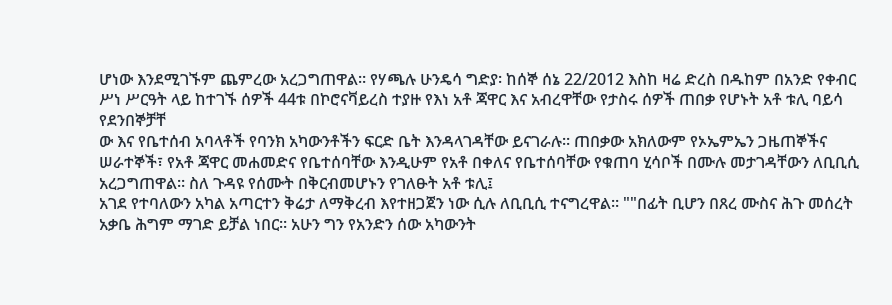ሆነው እንደሚገኙም ጨምረው አረጋግጠዋል። የሃጫሉ ሁንዴሳ ግድያ፡ ከሰኞ ሰኔ 22/2012 እስከ ዛሬ ድረስ በዱከም በአንድ የቀብር ሥነ ሥርዓት ላይ ከተገኙ ሰዎች 44ቱ በኮሮናቫይረስ ተያዙ የእነ አቶ ጃዋር እና አብረዋቸው የታስሩ ሰዎች ጠበቃ የሆኑት አቶ ቱሊ ባይሳ የደንበኞቻቸ
ው እና የቤተሰብ አባላቶች የባንክ አካውንቶችን ፍርድ ቤት እንዳላገዳቸው ይናገራሉ። ጠበቃው አክለውም የኦኤምኤን ጋዜጠኞችና ሠራተኞች፣ የአቶ ጃዋር መሐመድና የቤተሰባቸው እንዲሁም የአቶ በቀለና የቤተሰባቸው የቁጠባ ሂሳቦች በሙሉ መታገዳቸውን ለቢቢሲ አረጋግጠዋል። ስለ ጉዳዩ የሰሙት በቅርብመሆኑን የገለፁት አቶ ቱሊ፤
አገደ የተባለውን አካል አጣርተን ቅሬታ ለማቅረብ እየተዘጋጀን ነው ሲሉ ለቢቢሲ ተናግረዋል። ""በፊት ቢሆን በጸረ ሙስና ሕጉ መሰረት አቃቤ ሕግም ማገድ ይቻል ነበር። አሁን ግን የአንድን ሰው አካውንት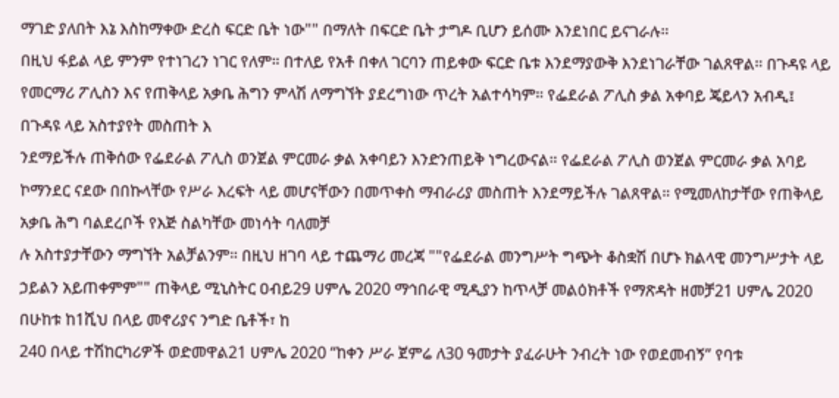ማገድ ያለበት እኔ እስከማቀው ድረስ ፍርድ ቤት ነው"" በማለት በፍርድ ቤት ታግዶ ቢሆን ይሰሙ እንደነበር ይናገራሉ።
በዚህ ፋይል ላይ ምንም የተነገረን ነገር የለም። በተለይ የአቶ በቀለ ገርባን ጠይቀው ፍርድ ቤቱ እንደማያውቅ እንደነገራቸው ገልጸዋል። በጉዳዩ ላይ የመርማሪ ፖሊስን እና የጠቅላይ አቃቤ ሕግን ምላሽ ለማግኘት ያደረግነው ጥረት አልተሳካም። የፌደራል ፖሊስ ቃል አቀባይ ጄይላን አብዲ፤ በጉዳዩ ላይ አስተያየት መስጠት እ
ንደማይችሉ ጠቅሰው የፌደራል ፖሊስ ወንጀል ምርመራ ቃል አቀባይን እንድንጠይቅ ነግረውናል። የፌደራል ፖሊስ ወንጀል ምርመራ ቃል አባይ ኮማንደር ናደው በበኩላቸው የሥራ እረፍት ላይ መሆናቸውን በመጥቀስ ማብራሪያ መስጠት እንደማይችሉ ገልጸዋል። የሚመለከታቸው የጠቅላይ አቃቤ ሕግ ባልደረቦች የእጅ ስልካቸው መነሳት ባለመቻ
ሉ አስተያታቸውን ማግኘት አልቻልንም። በዚህ ዘገባ ላይ ተጨማሪ መረጃ ""የፌደራል መንግሥት ግጭት ቆስቋሽ በሆኑ ክልላዊ መንግሥታት ላይ ኃይልን አይጠቀምም"" ጠቅላይ ሚኒስትር ዐብይ29 ሀምሌ 2020 ማኅበራዊ ሚዲያን ከጥላቻ መልዕክቶች የማጽዳት ዘመቻ21 ሀምሌ 2020 በሁከቱ ከ1ሺህ በላይ መኖሪያና ንግድ ቤቶች፣ ከ
240 በላይ ተሽከርካሪዎች ወድመዋል21 ሀምሌ 2020 “ከቀን ሥራ ጀምሬ ለ30 ዓመታት ያፈራሁት ንብረት ነው የወደመብኝ” የባቱ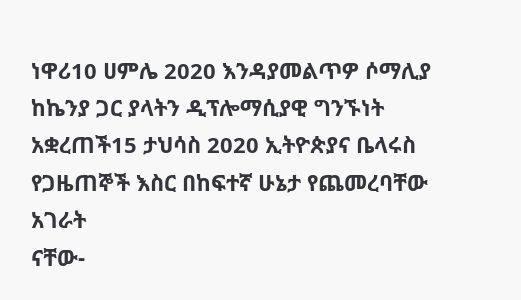ነዋሪ10 ሀምሌ 2020 እንዳያመልጥዎ ሶማሊያ ከኬንያ ጋር ያላትን ዲፕሎማሲያዊ ግንኙነት አቋረጠች15 ታህሳስ 2020 ኢትዮጵያና ቤላሩስ የጋዜጠኞች እስር በከፍተኛ ሁኔታ የጨመረባቸው አገራት
ናቸው-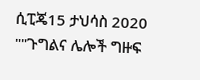ሲፒጄ15 ታህሳስ 2020 ""ጉግልና ሌሎች ግዙፍ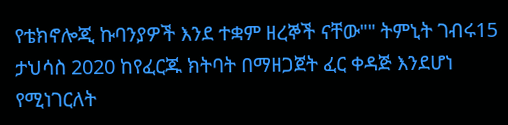የቴክኖሎጂ ኩባንያዎች እንደ ተቋም ዘረኞች ናቸው"" ትምኒት ገብሩ15 ታህሳስ 2020 ከየፈርጁ ክትባት በማዘጋጀት ፈር ቀዳጅ እንደሆነ የሚነገርለት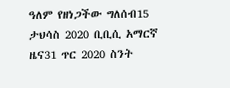ዓለም የዘነጋችው ግለሰብ15 ታህሳስ 2020 ቢቢሲ አማርኛ ዜና31 ጥር 2020 ስንት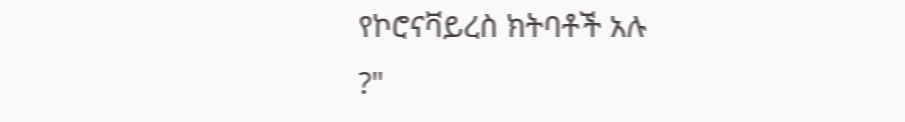የኮሮናቫይረስ ክትባቶች አሉ
?"